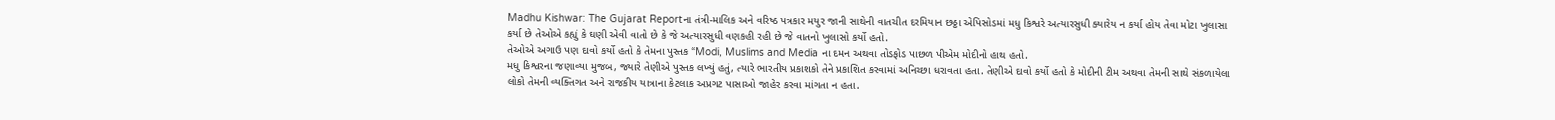Madhu Kishwar: The Gujarat Reportના તંત્રી-માલિક અને વરિષ્ઠ પત્રકાર મયુર જાની સાથેની વાતચીત દરમિયાન છઠ્ઠા એપિસોડમાં મધુ કિશ્વરે અત્યારસુધી ક્યારેય ન કર્યા હોય તેવા મોટા ખુલાસા કર્યા છે તેઓએ કહ્યું કે ઘણી એવી વાતો છે કે જે અત્યારસુધી વણકહી રહી છે જે વાતનો ખુલાસો કર્યો હતો.
તેઓએ અગાઉ પણ દાવો કર્યો હતો કે તેમના પુસ્તક “Modi, Muslims and Media ના દમન અથવા તોડફોડ પાછળ પીએમ મોદીનો હાથ હતો.
મધુ કિશ્વરના જણાવ્યા મુજબ, જ્યારે તેણીએ પુસ્તક લખ્યું હતું, ત્યારે ભારતીય પ્રકાશકો તેને પ્રકાશિત કરવામાં અનિચ્છા ધરાવતા હતા. તેણીએ દાવો કર્યો હતો કે મોદીની ટીમ અથવા તેમની સાથે સંકળાયેલા લોકો તેમની વ્યક્તિગત અને રાજકીય યાત્રાના કેટલાક અપ્રગટ પાસાઓ જાહેર કરવા માંગતા ન હતા.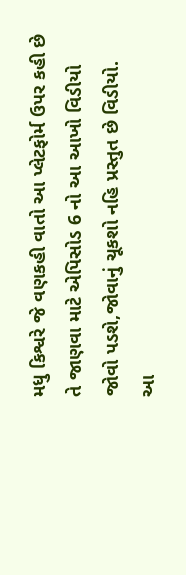મધુ કિશ્વરે જે વણકહી વાતો આ પ્લેટફોર્મ ઉપર કહી છે તે જાણવા માટે એપિસોડ 6 નો આ આખો વિડીયો જોવો પડશે,જોવાનું ચૂકશો નહિ પ્રસ્તુત છે વિડીયો.
આ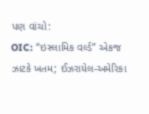પણ વાંચો:
OIC: “ઇસ્લામિક વર્લ્ડ” એકજ ઝાટકે ખતમ; ઈઝરાયેલ-અમેરિકા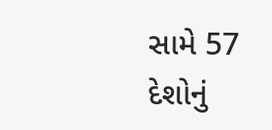સામે 57 દેશોનું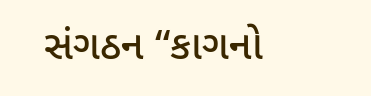સંગઠન “કાગનો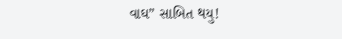વાઘ” સાબિત થયુ!